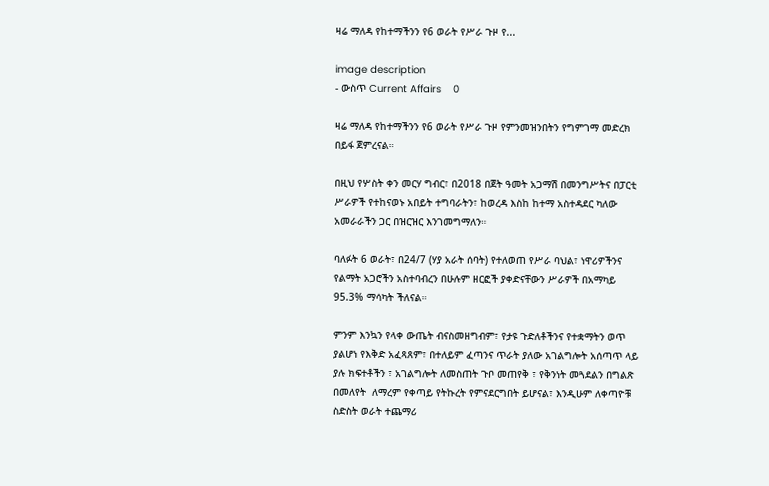ዛሬ ማለዳ የከተማችንን የ6 ወራት የሥራ ጉዞ የ...

image description
- ውስጥ Current Affairs    0

ዛሬ ማለዳ የከተማችንን የ6 ወራት የሥራ ጉዞ የምንመዝንበትን የግምገማ መድረክ በይፋ ጀምረናል።

በዚህ የሦስት ቀን መርሃ ግብር፣ በ2018 በጀት ዓመት አጋማሽ በመንግሥትና በፓርቲ ሥራዎች የተከናወኑ አበይት ተግባራትን፣ ከወረዳ እስከ ከተማ አስተዳደር ካለው አመራራችን ጋር በዝርዝር እንገመግማለን።

ባለፉት 6 ወራት፣ በ24/7 (ሃያ አራት ሰባት) የተለወጠ የሥራ ባህል፣ ነዋሪዎችንና የልማት አጋሮችን አስተባብረን በሁሉም ዘርፎች ያቀድናቸውን ሥራዎች በአማካይ 95.3% ማሳካት ችለናል።

ምንም እንኳን የላቀ ውጤት ብናስመዘግብም፣ የታዩ ጉድለቶችንና የተቋማትን ወጥ ያልሆነ የእቅድ አፈጻጸም፣ በተለይም ፈጣንና ጥራት ያለው አገልግሎት አሰጣጥ ላይ ያሉ ክፍተቶችን ፣ አገልግሎት ለመስጠት ጉቦ መጠየቅ ፣ የቅንነት መጓደልን በግልጽ በመለየት  ለማረም የቀጣይ የትኩረት የምናደርግበት ይሆናል፣ እንዲሁም ለቀጣዮቹ ስድስት ወራት ተጨማሪ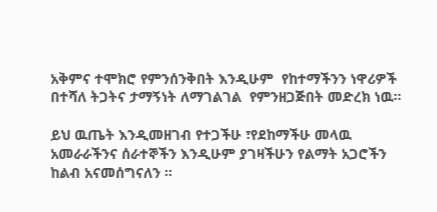አቅምና ተሞክሮ የምንሰንቅበት እንዲሁም  የከተማችንን ነዋሪዎች በተሻለ ትጋትና ታማኝነት ለማገልገል  የምንዘጋጅበት መድረክ ነዉ።

ይህ ዉጤት እንዲመዘገብ የተጋችሁ ፣የደከማችሁ መላዉ አመራራችንና ሰራተኞችን እንዲሁም ያገዛችሁን የልማት አጋሮችን ከልብ አናመሰግናለን ።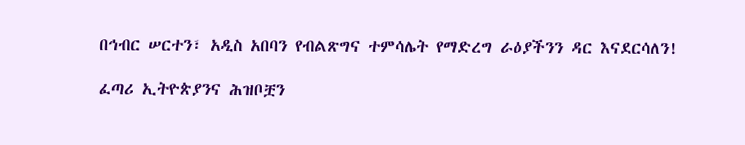በኅብር ሠርተን፣ አዲስ አበባን የብልጽግና ተምሳሌት የማድረግ ራዕያችንን ዳር እናደርሳለን!

ፈጣሪ ኢትዮጵያንና ሕዝቦቿን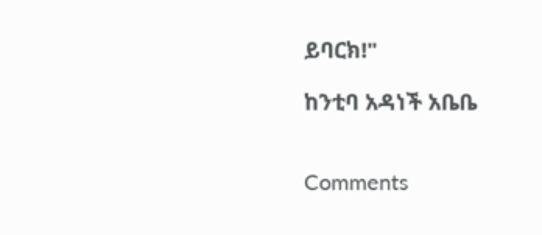ይባርክ!"

ከንቲባ አዳነች አቤቤ


Comments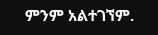ምንም አልተገኘም.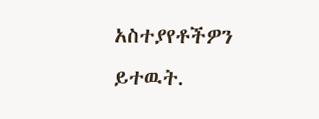አስተያየቶችዎን ይተዉት.